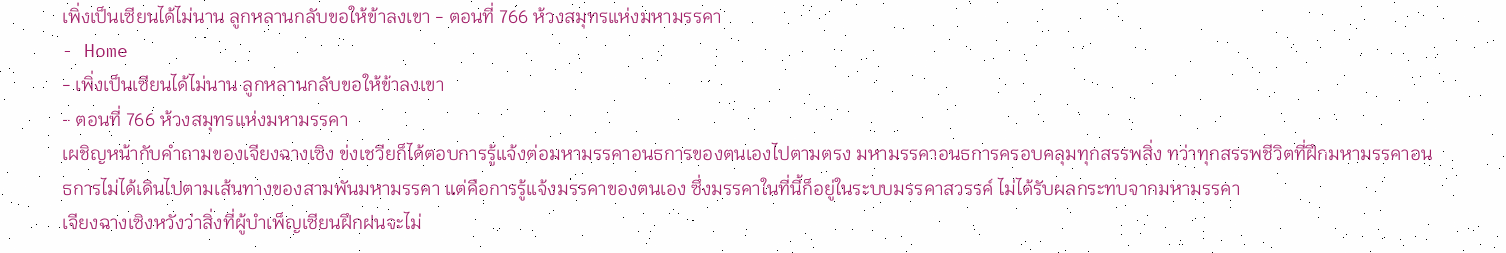เพิ่งเป็นเซียนได้ไม่นาน ลูกหลานกลับขอให้ข้าลงเขา - ตอนที่ 766 ห้วงสมุทรแห่งมหามรรคา
- Home
- เพิ่งเป็นเซียนได้ไม่นาน ลูกหลานกลับขอให้ข้าลงเขา
- ตอนที่ 766 ห้วงสมุทรแห่งมหามรรคา
เผชิญหน้ากับคำถามของเจียงฉางเซิง ข่งเชวียก็ได้ตอบการรู้แจ้งต่อมหามรรคาอนธการของตนเองไปตามตรง มหามรรคาอนธการครอบคลุมทุกสรรพสิ่ง ทว่าทุกสรรพชีวิตที่ฝึกมหามรรคาอนธการไม่ได้เดินไปตามเส้นทางของสามพันมหามรรคา แต่คือการรู้แจ้งมรรคาของตนเอง ซึ่งมรรคาในที่นี้ก็อยู่ในระบบมรรคาสวรรค์ ไม่ได้รับผลกระทบจากมหามรรคา
เจียงฉางเซิงหวังว่าสิ่งที่ผู้บำเพ็ญเซียนฝึกฝนจะไม่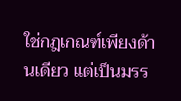ใช่กฎเกณฑ์เพียงด้านเดียว แต่เป็นมรร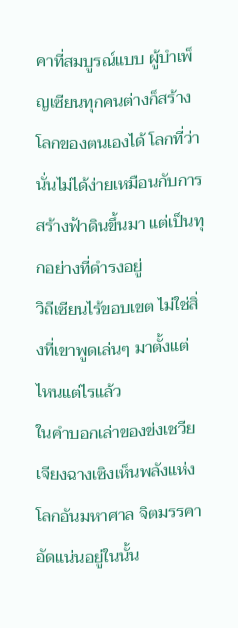คาที่สมบูรณ์แบบ ผู้บำเพ็ญเซียนทุกคนต่างก็สร้างโลกของตนเองได้ โลกที่ว่านั่นไม่ได้ง่ายเหมือนกับการสร้างฟ้าดินขึ้นมา แต่เป็นทุกอย่างที่ดำรงอยู่
วิถีเซียนไร้ขอบเขต ไม่ใช่สิ่งที่เขาพูดเล่นๆ มาตั้งแต่ไหนแต่ไรแล้ว
ในคำบอกเล่าของข่งเชวีย เจียงฉางเซิงเห็นพลังแห่งโลกอันมหาศาล จิตมรรคาอัดแน่นอยู่ในนั้น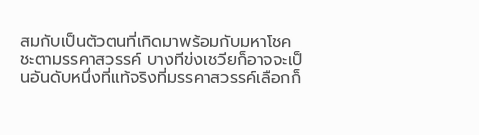สมกับเป็นตัวตนที่เกิดมาพร้อมกับมหาโชคชะตามรรคาสวรรค์ บางทีข่งเชวียก็อาจจะเป็นอันดับหนึ่งที่แท้จริงที่มรรคาสวรรค์เลือกก็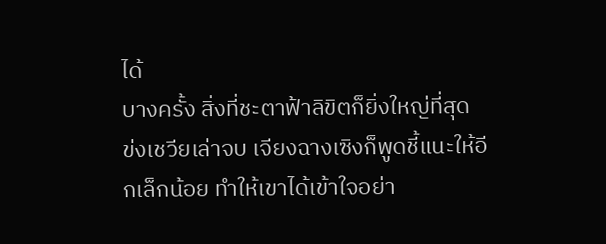ได้
บางครั้ง สิ่งที่ชะตาฟ้าลิขิตก็ยิ่งใหญ่ที่สุด
ข่งเชวียเล่าจบ เจียงฉางเซิงก็พูดชี้แนะให้อีกเล็กน้อย ทำให้เขาได้เข้าใจอย่า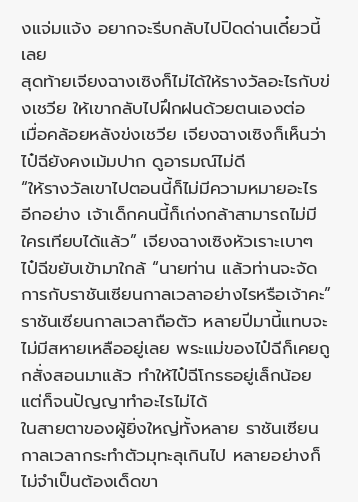งแจ่มแจ้ง อยากจะรีบกลับไปปิดด่านเดี๋ยวนี้เลย
สุดท้ายเจียงฉางเซิงก็ไม่ได้ให้รางวัลอะไรกับข่งเชวีย ให้เขากลับไปฝึกฝนด้วยตนเองต่อ
เมื่อคล้อยหลังข่งเชวีย เจียงฉางเซิงก็เห็นว่าไป๋ฉียังคงเม้มปาก ดูอารมณ์ไม่ดี
“ให้รางวัลเขาไปตอนนี้ก็ไม่มีความหมายอะไร อีกอย่าง เจ้าเด็กคนนี้ก็เก่งกล้าสามารถไม่มีใครเทียบได้แล้ว” เจียงฉางเซิงหัวเราะเบาๆ
ไป๋ฉีขยับเข้ามาใกล้ “นายท่าน แล้วท่านจะจัดการกับราชันเซียนกาลเวลาอย่างไรหรือเจ้าคะ”
ราชันเซียนกาลเวลาถือตัว หลายปีมานี้แทบจะไม่มีสหายเหลืออยู่เลย พระแม่ของไป๋ฉีก็เคยถูกสั่งสอนมาแล้ว ทำให้ไป๋ฉีโกรธอยู่เล็กน้อย แต่ก็จนปัญญาทำอะไรไม่ได้
ในสายตาของผู้ยิ่งใหญ่ทั้งหลาย ราชันเซียนกาลเวลากระทำตัวมุทะลุเกินไป หลายอย่างก็ไม่จำเป็นต้องเด็ดขา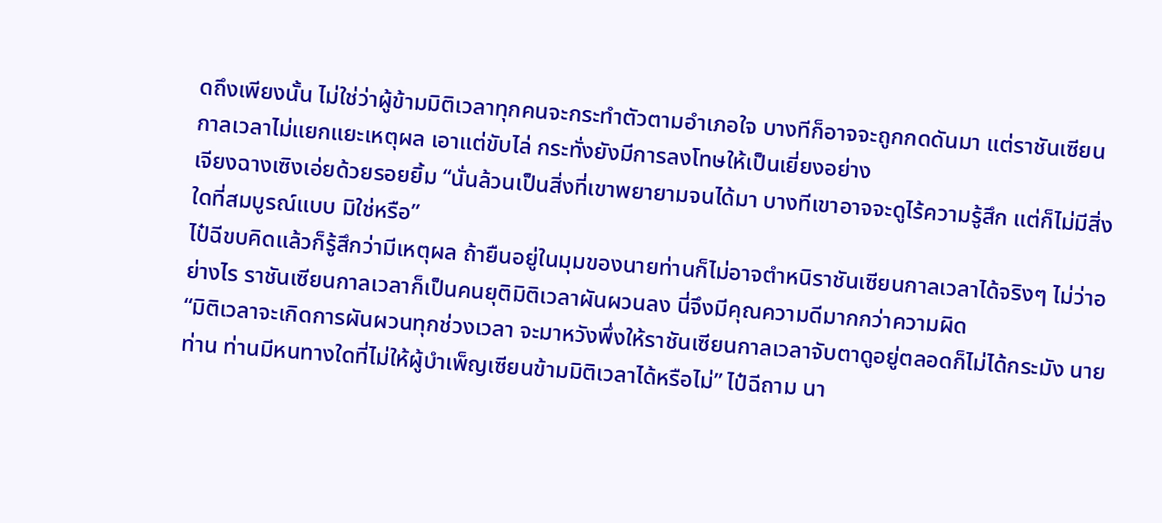ดถึงเพียงนั้น ไม่ใช่ว่าผู้ข้ามมิติเวลาทุกคนจะกระทำตัวตามอำเภอใจ บางทีก็อาจจะถูกกดดันมา แต่ราชันเซียนกาลเวลาไม่แยกแยะเหตุผล เอาแต่ขับไล่ กระทั่งยังมีการลงโทษให้เป็นเยี่ยงอย่าง
เจียงฉางเซิงเอ่ยด้วยรอยยิ้ม “นั่นล้วนเป็นสิ่งที่เขาพยายามจนได้มา บางทีเขาอาจจะดูไร้ความรู้สึก แต่ก็ไม่มีสิ่งใดที่สมบูรณ์แบบ มิใช่หรือ”
ไป๋ฉีขบคิดแล้วก็รู้สึกว่ามีเหตุผล ถ้ายืนอยู่ในมุมของนายท่านก็ไม่อาจตำหนิราชันเซียนกาลเวลาได้จริงๆ ไม่ว่าอย่างไร ราชันเซียนกาลเวลาก็เป็นคนยุติมิติเวลาผันผวนลง นี่จึงมีคุณความดีมากกว่าความผิด
“มิติเวลาจะเกิดการผันผวนทุกช่วงเวลา จะมาหวังพึ่งให้ราชันเซียนกาลเวลาจับตาดูอยู่ตลอดก็ไม่ได้กระมัง นายท่าน ท่านมีหนทางใดที่ไม่ให้ผู้บำเพ็ญเซียนข้ามมิติเวลาได้หรือไม่” ไป๋ฉีถาม นา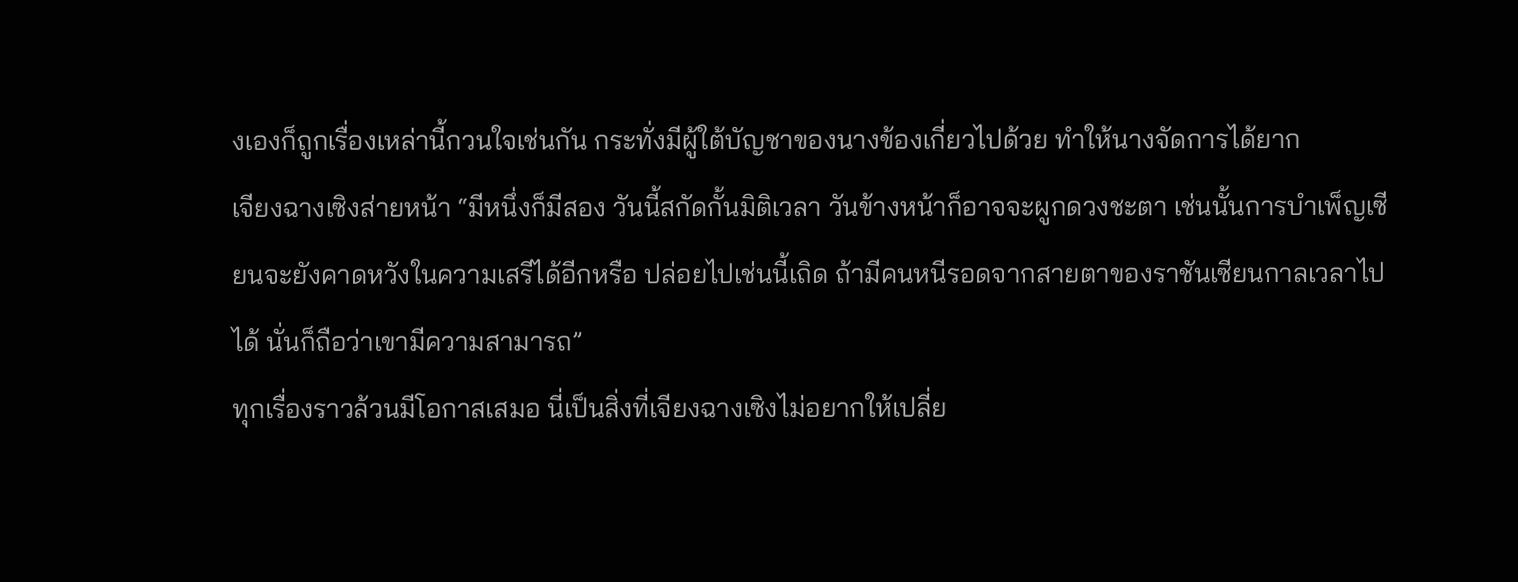งเองก็ถูกเรื่องเหล่านี้กวนใจเช่นกัน กระทั่งมีผู้ใต้บัญชาของนางข้องเกี่ยวไปด้วย ทำให้นางจัดการได้ยาก
เจียงฉางเซิงส่ายหน้า “มีหนึ่งก็มีสอง วันนี้สกัดกั้นมิติเวลา วันข้างหน้าก็อาจจะผูกดวงชะตา เช่นนั้นการบำเพ็ญเซียนจะยังคาดหวังในความเสรีได้อีกหรือ ปล่อยไปเช่นนี้เถิด ถ้ามีคนหนีรอดจากสายตาของราชันเซียนกาลเวลาไปได้ นั่นก็ถือว่าเขามีความสามารถ”
ทุกเรื่องราวล้วนมีโอกาสเสมอ นี่เป็นสิ่งที่เจียงฉางเซิงไม่อยากให้เปลี่ย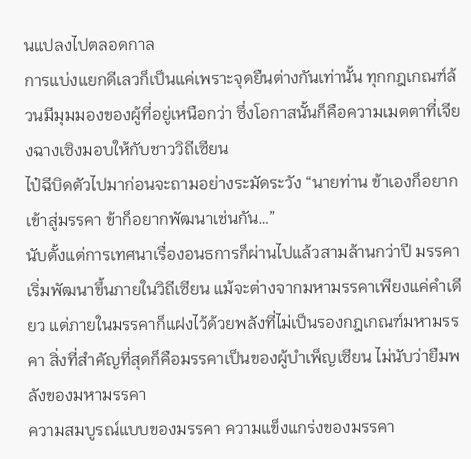นแปลงไปตลอดกาล
การแบ่งแยกดีเลวก็เป็นแค่เพราะจุดยืนต่างกันเท่านั้น ทุกกฎเกณฑ์ล้วนมีมุมมองของผู้ที่อยู่เหนือกว่า ซึ่งโอกาสนั้นก็คือความเมตตาที่เจียงฉางเซิงมอบให้กับชาววิถีเซียน
ไป๋ฉีบิดตัวไปมาก่อนจะถามอย่างระมัดระวัง “นายท่าน ข้าเองก็อยากเข้าสู่มรรคา ข้าก็อยากพัฒนาเช่นกัน…”
นับตั้งแต่การเทศนาเรื่องอนธการก็ผ่านไปแล้วสามล้านกว่าปี มรรคาเริ่มพัฒนาขึ้นภายในวิถีเซียน แม้จะต่างจากมหามรรคาเพียงแค่คำเดียว แต่ภายในมรรคาก็แฝงไว้ด้วยพลังที่ไม่เป็นรองกฎเกณฑ์มหามรรคา สิ่งที่สำคัญที่สุดก็คือมรรคาเป็นของผู้บำเพ็ญเซียน ไม่นับว่ายืมพลังของมหามรรคา
ความสมบูรณ์แบบของมรรคา ความแข็งแกร่งของมรรคา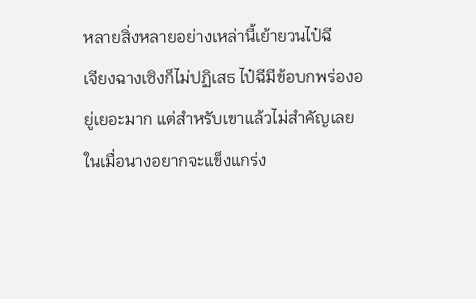หลายสิ่งหลายอย่างเหล่านี้เย้ายวนไป๋ฉี
เจียงฉางเซิงก็ไม่ปฏิเสธ ไป๋ฉีมีข้อบกพร่องอยู่เยอะมาก แต่สำหรับเขาแล้วไม่สำคัญเลย ในเมื่อนางอยากจะแข็งแกร่ง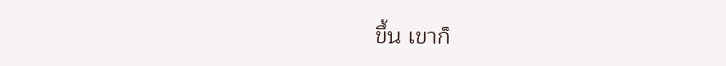ขึ้น เขาก็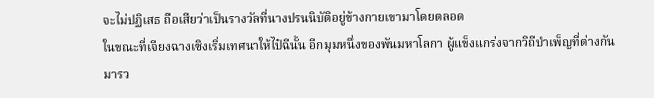จะไม่ปฏิเสธ ถือเสียว่าเป็นรางวัลที่นางปรนนิบัติอยู่ข้างกายเขามาโดยตลอด
ในขณะที่เจียงฉางเซิงเริ่มเทศนาให้ไป๋ฉีนั้น อีกมุมหนึ่งของพันมหาโลกา ผู้แข็งแกร่งจากวิถีบำเพ็ญที่ต่างกันมารว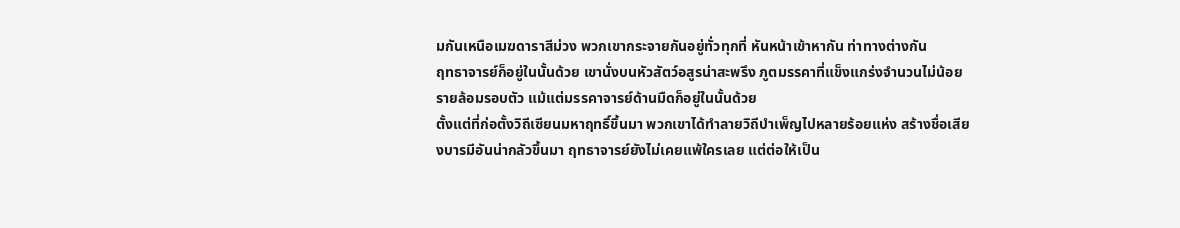มกันเหนือเมฆดาราสีม่วง พวกเขากระจายกันอยู่ทั่วทุกที่ หันหน้าเข้าหากัน ท่าทางต่างกัน
ฤทธาจารย์ก็อยู่ในนั้นด้วย เขานั่งบนหัวสัตว์อสูรน่าสะพรึง ภูตมรรคาที่แข็งแกร่งจำนวนไม่น้อยรายล้อมรอบตัว แม้แต่มรรคาจารย์ด้านมืดก็อยู่ในนั้นด้วย
ตั้งแต่ที่ก่อตั้งวิถีเซียนมหาฤทธิ์ขึ้นมา พวกเขาได้ทำลายวิถีบำเพ็ญไปหลายร้อยแห่ง สร้างชื่อเสียงบารมีอันน่ากลัวขึ้นมา ฤทธาจารย์ยังไม่เคยแพ้ใครเลย แต่ต่อให้เป็น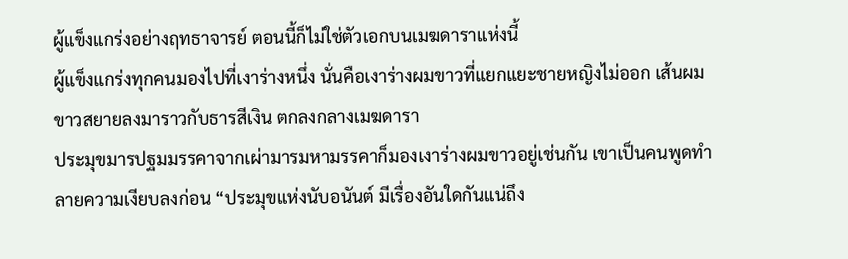ผู้แข็งแกร่งอย่างฤทธาจารย์ ตอนนี้ก็ไม่ใช่ตัวเอกบนเมฆดาราแห่งนี้
ผู้แข็งแกร่งทุกคนมองไปที่เงาร่างหนึ่ง นั่นคือเงาร่างผมขาวที่แยกแยะชายหญิงไม่ออก เส้นผมขาวสยายลงมาราวกับธารสีเงิน ตกลงกลางเมฆดารา
ประมุขมารปฐมมรรคาจากเผ่ามารมหามรรคาก็มองเงาร่างผมขาวอยู่เช่นกัน เขาเป็นคนพูดทำลายความเงียบลงก่อน “ประมุขแห่งนับอนันต์ มีเรื่องอันใดกันแน่ถึง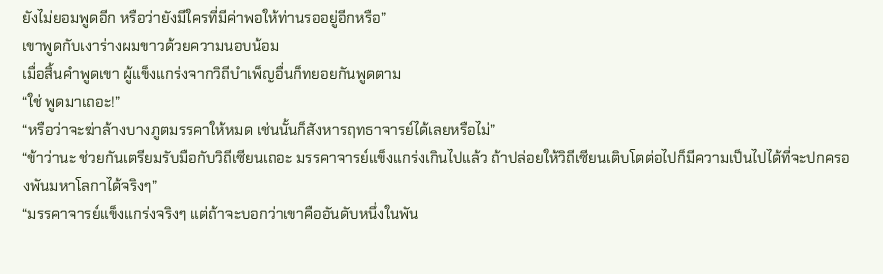ยังไม่ยอมพูดอีก หรือว่ายังมีใครที่มีค่าพอให้ท่านรออยู่อีกหรือ”
เขาพูดกับเงาร่างผมขาวด้วยความนอบน้อม
เมื่อสิ้นคำพูดเขา ผู้แข็งแกร่งจากวิถีบำเพ็ญอื่นก็ทยอยกันพูดตาม
“ใช่ พูดมาเถอะ!”
“หรือว่าจะฆ่าล้างบางภูตมรรคาให้หมด เช่นนั้นก็สังหารฤทธาจารย์ได้เลยหรือไม่”
“ข้าว่านะ ช่วยกันเตรียมรับมือกับวิถีเซียนเถอะ มรรคาจารย์แข็งแกร่งเกินไปแล้ว ถ้าปล่อยให้วิถีเซียนเติบโตต่อไปก็มีความเป็นไปได้ที่จะปกครองพันมหาโลกาได้จริงๆ”
“มรรคาจารย์แข็งแกร่งจริงๆ แต่ถ้าจะบอกว่าเขาคืออันดับหนึ่งในพัน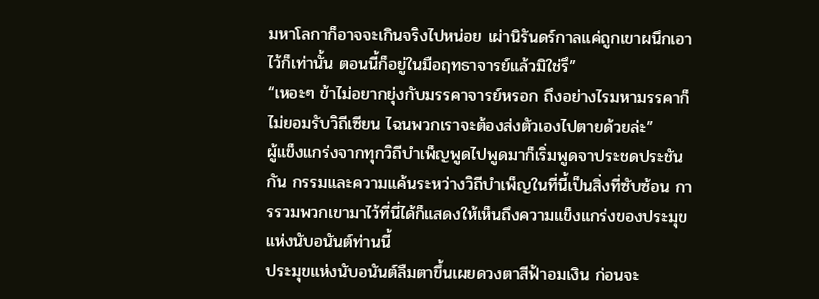มหาโลกาก็อาจจะเกินจริงไปหน่อย เผ่านิรันดร์กาลแค่ถูกเขาผนึกเอาไว้ก็เท่านั้น ตอนนี้ก็อยู่ในมือฤทธาจารย์แล้วมิใช่รึ”
“เหอะๆ ข้าไม่อยากยุ่งกับมรรคาจารย์หรอก ถึงอย่างไรมหามรรคาก็ไม่ยอมรับวิถีเซียน ไฉนพวกเราจะต้องส่งตัวเองไปตายด้วยล่ะ”
ผู้แข็งแกร่งจากทุกวิถีบำเพ็ญพูดไปพูดมาก็เริ่มพูดจาประชดประชันกัน กรรมและความแค้นระหว่างวิถีบำเพ็ญในที่นี้เป็นสิ่งที่ซับซ้อน การรวมพวกเขามาไว้ที่นี่ได้ก็แสดงให้เห็นถึงความแข็งแกร่งของประมุขแห่งนับอนันต์ท่านนี้
ประมุขแห่งนับอนันต์ลืมตาขึ้นเผยดวงตาสีฟ้าอมเงิน ก่อนจะ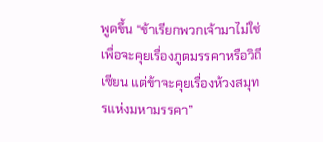พูดขึ้น “ข้าเรียกพวกเจ้ามาไม่ใช่เพื่อจะคุยเรื่องภูตมรรคาหรือวิถีเซียน แต่ข้าจะคุยเรื่องห้วงสมุทรแห่งมหามรรคา”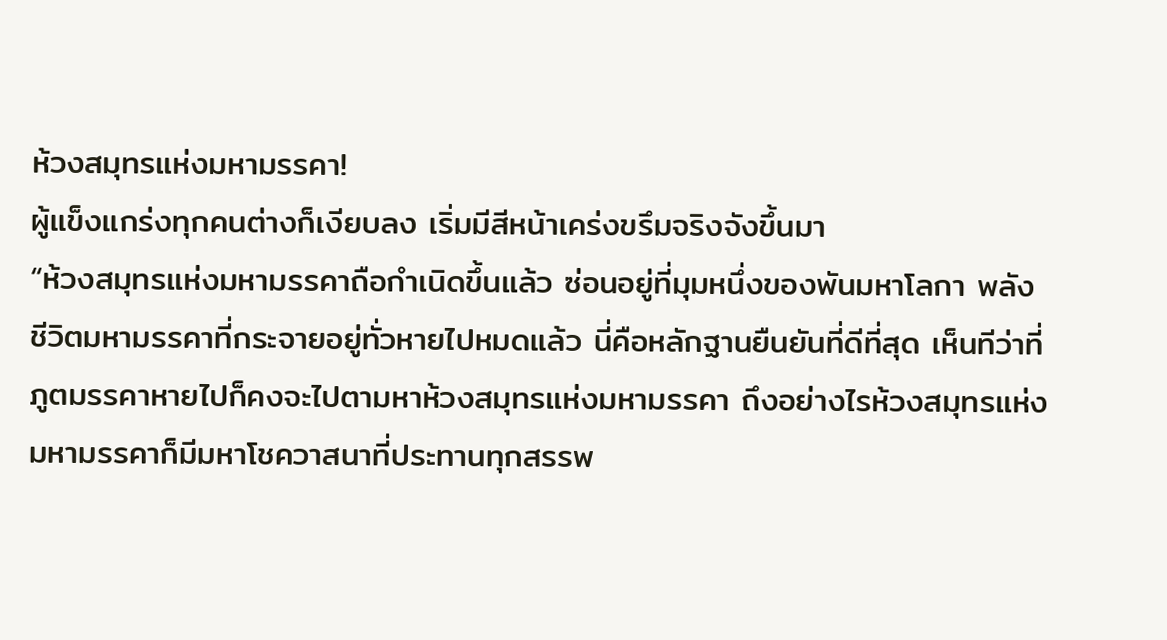ห้วงสมุทรแห่งมหามรรคา!
ผู้แข็งแกร่งทุกคนต่างก็เงียบลง เริ่มมีสีหน้าเคร่งขรึมจริงจังขึ้นมา
“ห้วงสมุทรแห่งมหามรรคาถือกำเนิดขึ้นแล้ว ซ่อนอยู่ที่มุมหนึ่งของพันมหาโลกา พลังชีวิตมหามรรคาที่กระจายอยู่ทั่วหายไปหมดแล้ว นี่คือหลักฐานยืนยันที่ดีที่สุด เห็นทีว่าที่ภูตมรรคาหายไปก็คงจะไปตามหาห้วงสมุทรแห่งมหามรรคา ถึงอย่างไรห้วงสมุทรแห่งมหามรรคาก็มีมหาโชควาสนาที่ประทานทุกสรรพ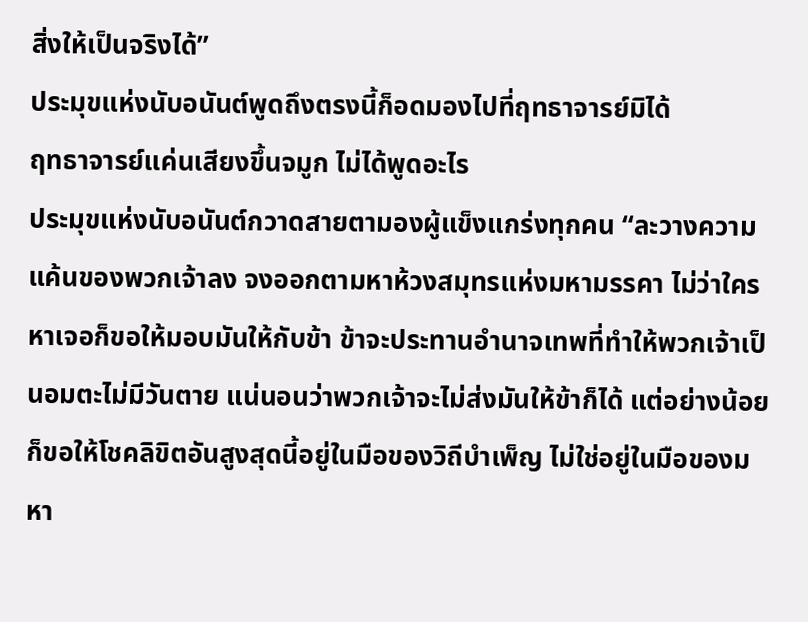สิ่งให้เป็นจริงได้”
ประมุขแห่งนับอนันต์พูดถึงตรงนี้ก็อดมองไปที่ฤทธาจารย์มิได้
ฤทธาจารย์แค่นเสียงขึ้นจมูก ไม่ได้พูดอะไร
ประมุขแห่งนับอนันต์กวาดสายตามองผู้แข็งแกร่งทุกคน “ละวางความแค้นของพวกเจ้าลง จงออกตามหาห้วงสมุทรแห่งมหามรรคา ไม่ว่าใครหาเจอก็ขอให้มอบมันให้กับข้า ข้าจะประทานอำนาจเทพที่ทำให้พวกเจ้าเป็นอมตะไม่มีวันตาย แน่นอนว่าพวกเจ้าจะไม่ส่งมันให้ข้าก็ได้ แต่อย่างน้อยก็ขอให้โชคลิขิตอันสูงสุดนี้อยู่ในมือของวิถีบำเพ็ญ ไม่ใช่อยู่ในมือของมหา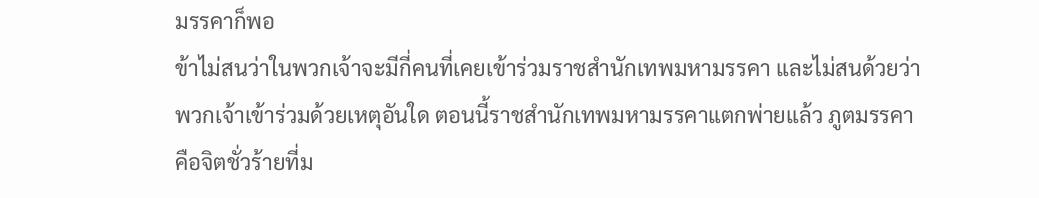มรรคาก็พอ
ข้าไม่สนว่าในพวกเจ้าจะมีกี่คนที่เคยเข้าร่วมราชสำนักเทพมหามรรคา และไม่สนด้วยว่าพวกเจ้าเข้าร่วมด้วยเหตุอันใด ตอนนี้ราชสำนักเทพมหามรรคาแตกพ่ายแล้ว ภูตมรรคาคือจิตชั่วร้ายที่ม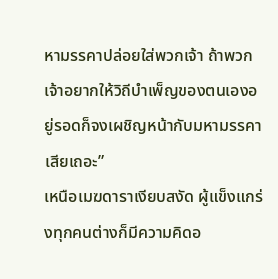หามรรคาปล่อยใส่พวกเจ้า ถ้าพวกเจ้าอยากให้วิถีบำเพ็ญของตนเองอยู่รอดก็จงเผชิญหน้ากับมหามรรคาเสียเถอะ”
เหนือเมฆดาราเงียบสงัด ผู้แข็งแกร่งทุกคนต่างก็มีความคิดอ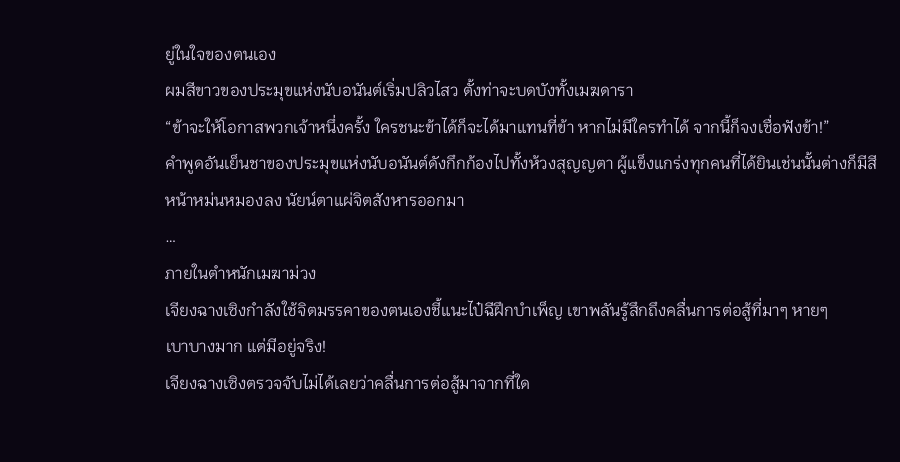ยู่ในใจของตนเอง
ผมสีขาวของประมุขแห่งนับอนันต์เริ่มปลิวไสว ตั้งท่าจะบดบังทั้งเมฆดารา
“ข้าจะให้โอกาสพวกเจ้าหนึ่งครั้ง ใครชนะข้าได้ก็จะได้มาแทนที่ข้า หากไม่มีใครทำได้ จากนี้ก็จงเชื่อฟังข้า!”
คำพูดอันเย็นชาของประมุขแห่งนับอนันต์ดังกึกก้องไปทั้งห้วงสุญญตา ผู้แข็งแกร่งทุกคนที่ได้ยินเช่นนั้นต่างก็มีสีหน้าหม่นหมองลง นัยน์ตาแผ่จิตสังหารออกมา
…
ภายในตำหนักเมฆาม่วง
เจียงฉางเซิงกำลังใช้จิตมรรคาของตนเองชี้แนะไป๋ฉีฝึกบำเพ็ญ เขาพลันรู้สึกถึงคลื่นการต่อสู้ที่มาๆ หายๆ
เบาบางมาก แต่มีอยู่จริง!
เจียงฉางเซิงตรวจจับไม่ได้เลยว่าคลื่นการต่อสู้มาจากที่ใด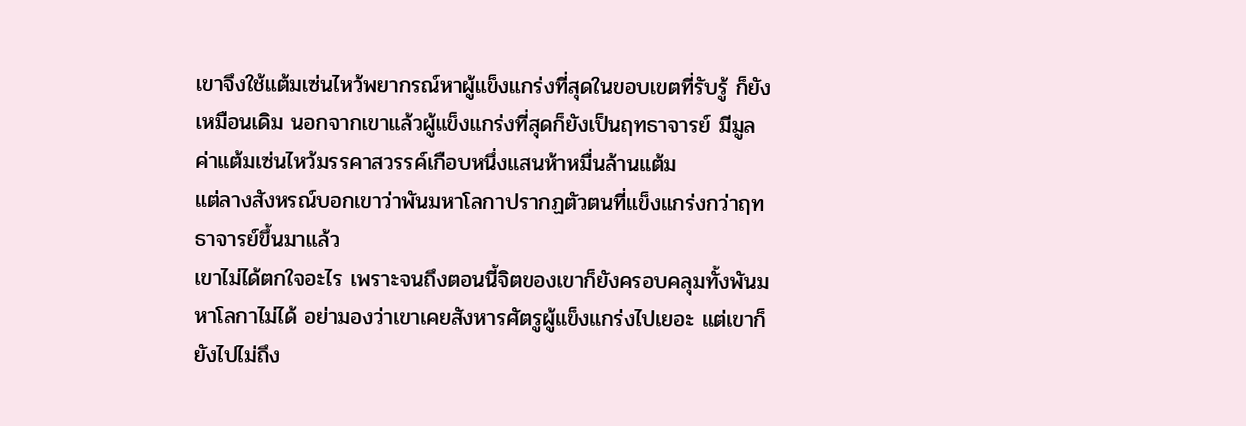เขาจึงใช้แต้มเซ่นไหว้พยากรณ์หาผู้แข็งแกร่งที่สุดในขอบเขตที่รับรู้ ก็ยังเหมือนเดิม นอกจากเขาแล้วผู้แข็งแกร่งที่สุดก็ยังเป็นฤทธาจารย์ มีมูลค่าแต้มเซ่นไหว้มรรคาสวรรค์เกือบหนึ่งแสนห้าหมื่นล้านแต้ม
แต่ลางสังหรณ์บอกเขาว่าพันมหาโลกาปรากฏตัวตนที่แข็งแกร่งกว่าฤทธาจารย์ขึ้นมาแล้ว
เขาไม่ได้ตกใจอะไร เพราะจนถึงตอนนี้จิตของเขาก็ยังครอบคลุมทั้งพันมหาโลกาไม่ได้ อย่ามองว่าเขาเคยสังหารศัตรูผู้แข็งแกร่งไปเยอะ แต่เขาก็ยังไปไม่ถึง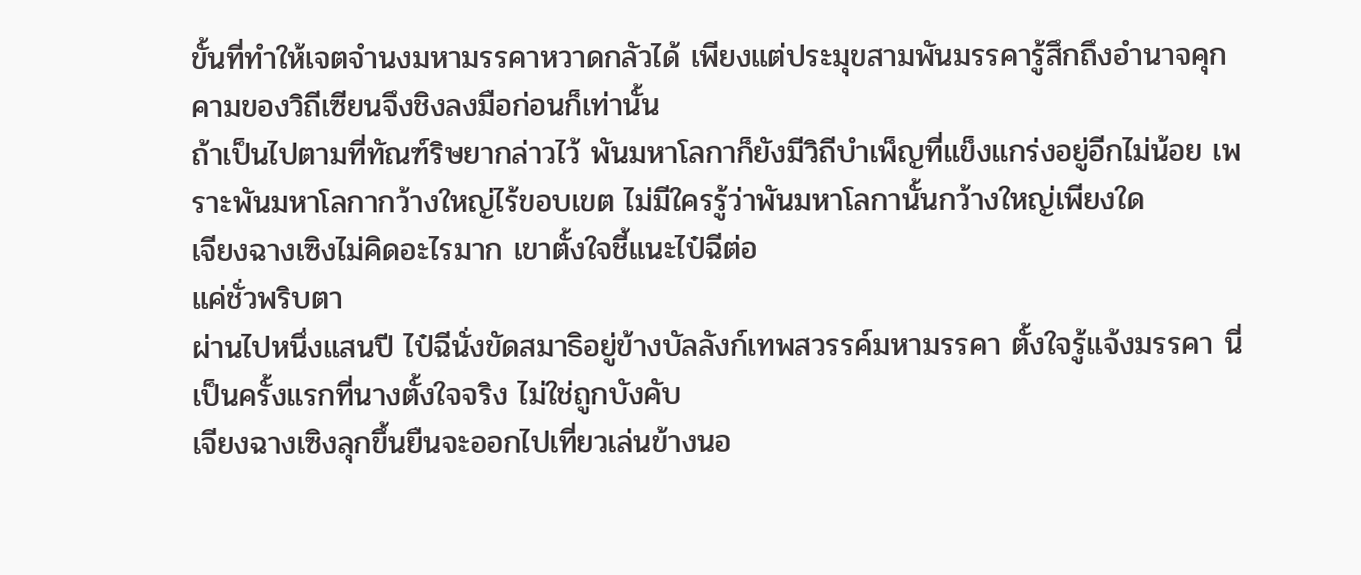ขั้นที่ทำให้เจตจำนงมหามรรคาหวาดกลัวได้ เพียงแต่ประมุขสามพันมรรคารู้สึกถึงอำนาจคุกคามของวิถีเซียนจึงชิงลงมือก่อนก็เท่านั้น
ถ้าเป็นไปตามที่ทัณฑ์ริษยากล่าวไว้ พันมหาโลกาก็ยังมีวิถีบำเพ็ญที่แข็งแกร่งอยู่อีกไม่น้อย เพราะพันมหาโลกากว้างใหญ่ไร้ขอบเขต ไม่มีใครรู้ว่าพันมหาโลกานั้นกว้างใหญ่เพียงใด
เจียงฉางเซิงไม่คิดอะไรมาก เขาตั้งใจชี้แนะไป๋ฉีต่อ
แค่ชั่วพริบตา
ผ่านไปหนึ่งแสนปี ไป๋ฉีนั่งขัดสมาธิอยู่ข้างบัลลังก์เทพสวรรค์มหามรรคา ตั้งใจรู้แจ้งมรรคา นี่เป็นครั้งแรกที่นางตั้งใจจริง ไม่ใช่ถูกบังคับ
เจียงฉางเซิงลุกขึ้นยืนจะออกไปเที่ยวเล่นข้างนอ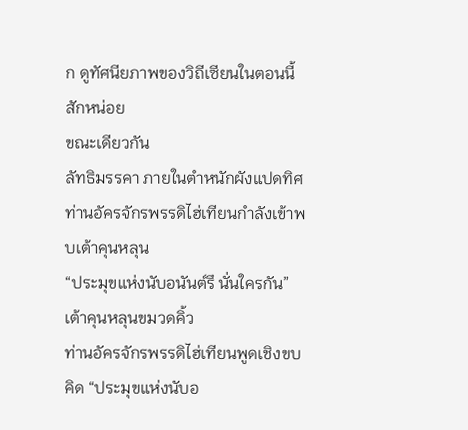ก ดูทัศนียภาพของวิถีเซียนในตอนนี้สักหน่อย
ขณะเดียวกัน
ลัทธิมรรคา ภายในตำหนักผังแปดทิศ
ท่านอัครจักรพรรดิไฮ่เทียนกำลังเข้าพบเต้าคุนหลุน
“ประมุขแห่งนับอนันต์รึ นั่นใครกัน” เต้าคุนหลุนขมวดคิ้ว
ท่านอัครจักรพรรดิไฮ่เทียนพูดเชิงขบคิด “ประมุขแห่งนับอ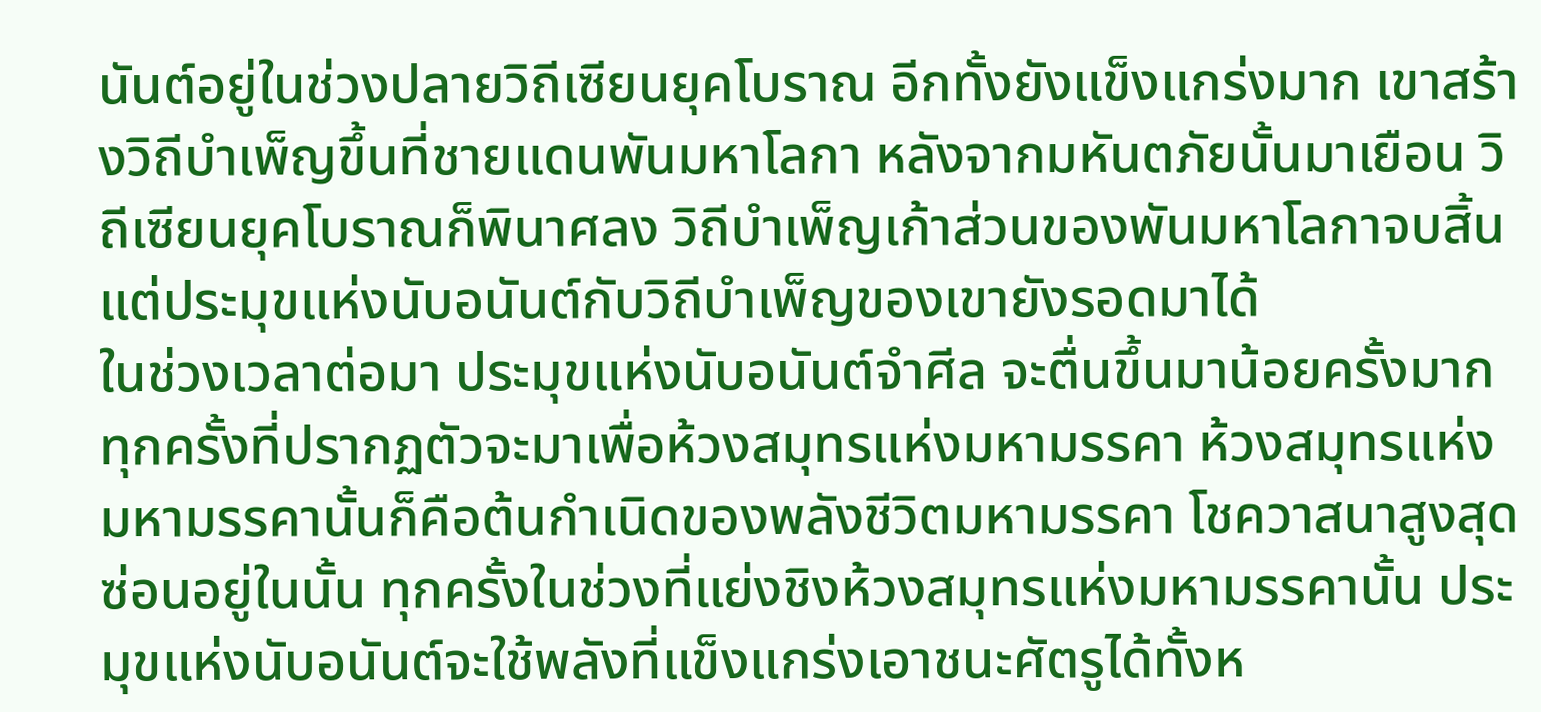นันต์อยู่ในช่วงปลายวิถีเซียนยุคโบราณ อีกทั้งยังแข็งแกร่งมาก เขาสร้างวิถีบำเพ็ญขึ้นที่ชายแดนพันมหาโลกา หลังจากมหันตภัยนั้นมาเยือน วิถีเซียนยุคโบราณก็พินาศลง วิถีบำเพ็ญเก้าส่วนของพันมหาโลกาจบสิ้น แต่ประมุขแห่งนับอนันต์กับวิถีบำเพ็ญของเขายังรอดมาได้
ในช่วงเวลาต่อมา ประมุขแห่งนับอนันต์จำศีล จะตื่นขึ้นมาน้อยครั้งมาก ทุกครั้งที่ปรากฏตัวจะมาเพื่อห้วงสมุทรแห่งมหามรรคา ห้วงสมุทรแห่งมหามรรคานั้นก็คือต้นกำเนิดของพลังชีวิตมหามรรคา โชควาสนาสูงสุดซ่อนอยู่ในนั้น ทุกครั้งในช่วงที่แย่งชิงห้วงสมุทรแห่งมหามรรคานั้น ประมุขแห่งนับอนันต์จะใช้พลังที่แข็งแกร่งเอาชนะศัตรูได้ทั้งห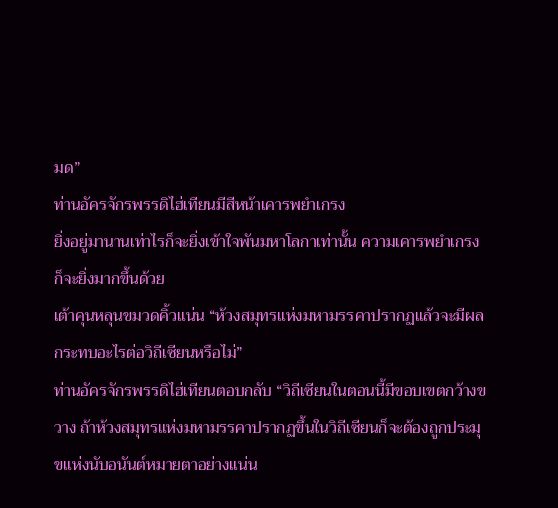มด”
ท่านอัครจักรพรรดิไฮ่เทียนมีสีหน้าเคารพยำเกรง
ยิ่งอยู่มานานเท่าไรก็จะยิ่งเข้าใจพันมหาโลกาเท่านั้น ความเคารพยำเกรงก็จะยิ่งมากขึ้นด้วย
เต้าคุนหลุนขมวดคิ้วแน่น “ห้วงสมุทรแห่งมหามรรคาปรากฏแล้วจะมีผลกระทบอะไรต่อวิถีเซียนหรือไม่”
ท่านอัครจักรพรรดิไฮ่เทียนตอบกลับ “วิถีเซียนในตอนนี้มีขอบเขตกว้างขวาง ถ้าห้วงสมุทรแห่งมหามรรคาปรากฏขึ้นในวิถีเซียนก็จะต้องถูกประมุขแห่งนับอนันต์หมายตาอย่างแน่น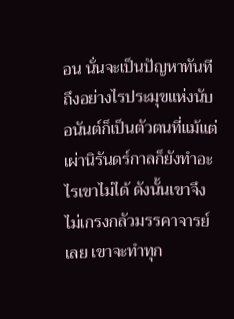อน นั่นจะเป็นปัญหาทันที ถึงอย่างไรประมุขแห่งนับอนันต์ก็เป็นตัวตนที่แม้แต่เผ่านิรันดร์กาลก็ยังทำอะไรเขาไม่ได้ ดังนั้นเขาจึงไม่เกรงกลัวมรรคาจารย์เลย เขาจะทำทุก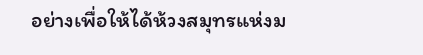อย่างเพื่อให้ได้ห้วงสมุทรแห่งม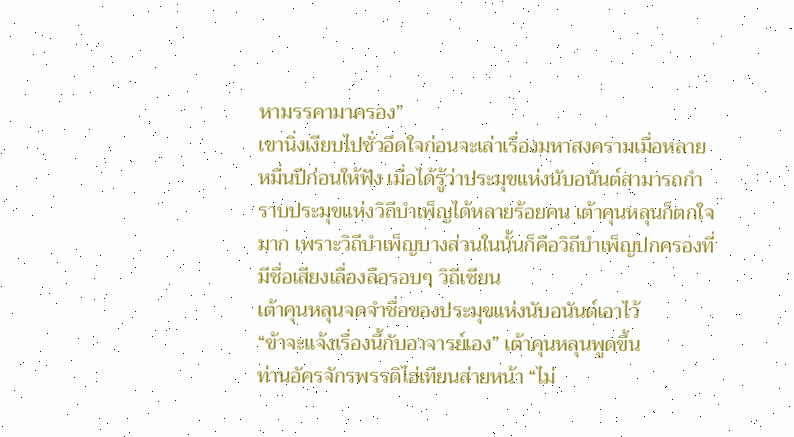หามรรคามาครอง”
เขานิ่งเงียบไปชั่วอึดใจก่อนจะเล่าเรื่องมหาสงครามเมื่อหลายหมื่นปีก่อนให้ฟัง เมื่อได้รู้ว่าประมุขแห่งนับอนันต์สามารถกำราบประมุขแห่งวิถีบำเพ็ญได้หลายร้อยคน เต้าคุนหลุนก็ตกใจมาก เพราะวิถีบำเพ็ญบางส่วนในนั้นก็คือวิถีบำเพ็ญปกครองที่มีชื่อเสียงเลื่องลือรอบๆ วิถีเซียน
เต้าคุนหลุนจดจำชื่อของประมุขแห่งนับอนันต์เอาไว้
“ข้าจะแจ้งเรื่องนี้กับอาจารย์เอง” เต้าคุนหลุนพูดขึ้น
ท่านอัครจักรพรรดิไฮ่เทียนส่ายหน้า “ไม่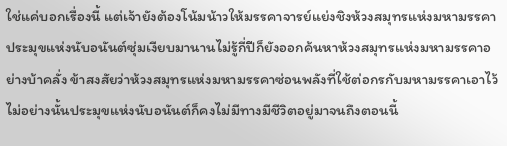ใช่แค่บอกเรื่องนี้ แต่เจ้ายังต้องโน้มน้าวให้มรรคาจารย์แย่งชิงห้วงสมุทรแห่งมหามรรคา ประมุขแห่งนับอนันต์ซุ่มเงียบมานานไม่รู้กี่ปีก็ยังออกค้นหาห้วงสมุทรแห่งมหามรรคาอย่างบ้าคลั่ง ข้าสงสัยว่าห้วงสมุทรแห่งมหามรรคาซ่อนพลังที่ใช้ต่อกรกับมหามรรคาเอาไว้ ไม่อย่างนั้นประมุขแห่งนับอนันต์ก็คงไม่มีทางมีชีวิตอยู่มาจนถึงตอนนี้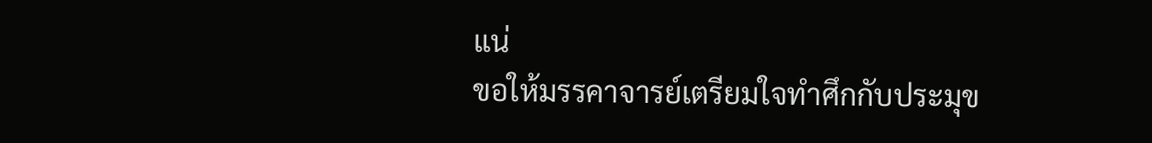แน่
ขอให้มรรคาจารย์เตรียมใจทำศึกกับประมุข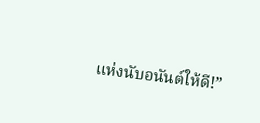แห่งนับอนันต์ให้ดี!”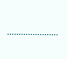………………….